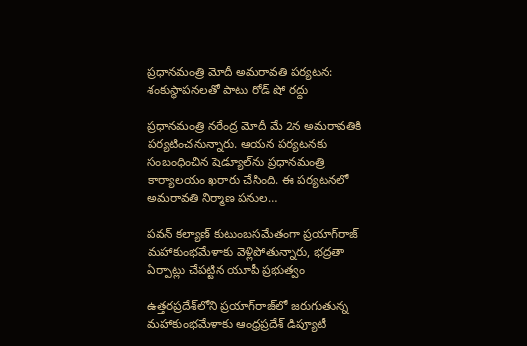ప్రధానమంత్రి మోదీ అమరావతి పర్యటన: శంకుస్థాపనలతో పాటు రోడ్ షో రద్దు

ప్రధానమంత్రి నరేంద్ర మోదీ మే 2న అమరావతికి పర్యటించనున్నారు. ఆయన పర్యటనకు సంబంధించిన షెడ్యూల్‌ను ప్రధానమంత్రి కార్యాలయం ఖరారు చేసింది. ఈ పర్యటనలో అమరావతి నిర్మాణ పనుల…

పవన్ కల్యాణ్ కుటుంబసమేతంగా ప్రయాగ్‌రాజ్ మహాకుంభమేళాకు వెళ్లిపోతున్నారు, భద్రతా ఏర్పాట్లు చేపట్టిన యూపీ ప్రభుత్వం

ఉత్తరప్రదేశ్‌లోని ప్రయాగ్‌రాజ్‌లో జరుగుతున్న మహాకుంభమేళాకు ఆంధ్రప్రదేశ్ డిప్యూటీ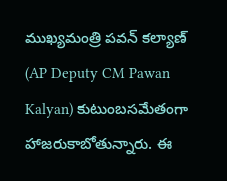ముఖ్యమంత్రి పవన్ కల్యాణ్ (AP Deputy CM Pawan Kalyan) కుటుంబసమేతంగా హాజరుకాబోతున్నారు. ఈ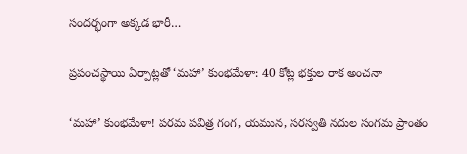సందర్భంగా అక్కడ భారీ…

ప్రపంచస్థాయి ఏర్పాట్లతో ‘మహా’ కుంభమేళా: 40 కోట్ల భక్తుల రాక అంచనా

‘మహా’ కుంభమేళా! పరమ పవిత్ర గంగ, యమున, సరస్వతి నదుల సంగమ ప్రాంతం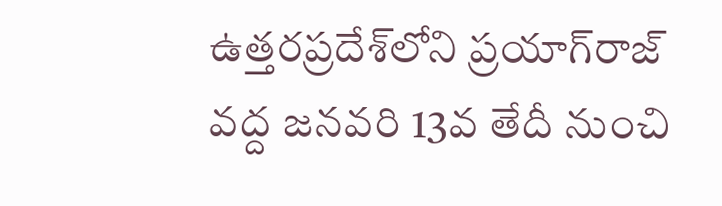ఉత్తరప్రదేశ్‌లోని ప్రయాగ్‌రాజ్‌ వద్ద జనవరి 13వ తేదీ నుంచి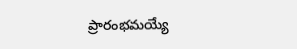ప్రారంభమయ్యే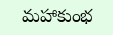మహాకుంభ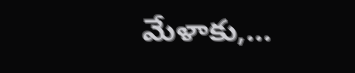మేళాకు,…